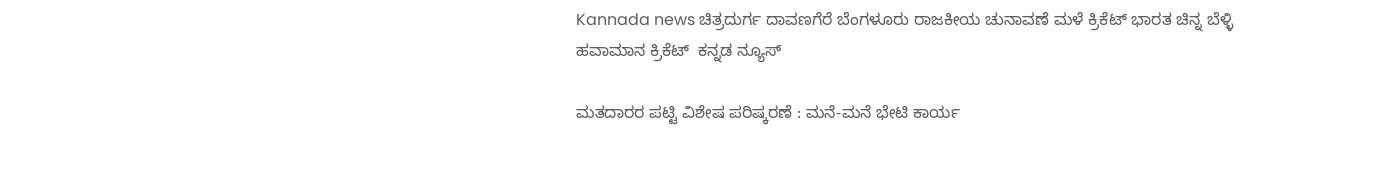Kannada news ಚಿತ್ರದುರ್ಗ ದಾವಣಗೆರೆ ಬೆಂಗಳೂರು ರಾಜಕೀಯ ಚುನಾವಣೆ ಮಳೆ ಕ್ರಿಕೆಟ್ ಭಾರತ ಚಿನ್ನ ಬೆಳ್ಳಿ ಹವಾಮಾನ ಕ್ರಿಕೆಟ್  ಕನ್ನಡ ನ್ಯೂಸ್

ಮತದಾರರ ಪಟ್ಟಿ ವಿಶೇಷ ಪರಿಷ್ಕರಣೆ : ಮನೆ-ಮನೆ ಭೇಟಿ ಕಾರ್ಯ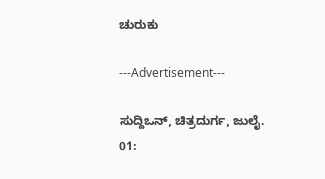ಚುರುಕು

---Advertisement---

ಸುದ್ದಿಒನ್, ಚಿತ್ರದುರ್ಗ, ಜುಲೈ. 01: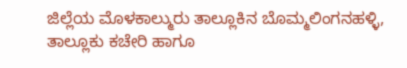ಜಿಲ್ಲೆಯ ಮೊಳಕಾಲ್ಮುರು ತಾಲ್ಲೂಕಿನ ಬೊಮ್ಮಲಿಂಗನಹಳ್ಳಿ, ತಾಲ್ಲೂಕು ಕಚೇರಿ ಹಾಗೂ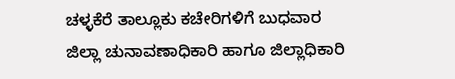ಚಳ್ಳಕೆರೆ ತಾಲ್ಲೂಕು ಕಚೇರಿಗಳಿಗೆ ಬುಧವಾರ ಜಿಲ್ಲಾ ಚುನಾವಣಾಧಿಕಾರಿ ಹಾಗೂ ಜಿಲ್ಲಾಧಿಕಾರಿ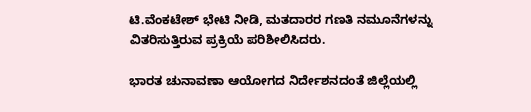ಟಿ.ವೆಂಕಟೇಶ್ ಭೇಟಿ ನೀಡಿ, ಮತದಾರರ ಗಣತಿ ನಮೂನೆಗಳನ್ನು ವಿತರಿಸುತ್ತಿರುವ ಪ್ರಕ್ರಿಯೆ ಪರಿಶೀಲಿಸಿದರು.

ಭಾರತ ಚುನಾವಣಾ ಆಯೋಗದ ನಿರ್ದೇಶನದಂತೆ ಜಿಲ್ಲೆಯಲ್ಲಿ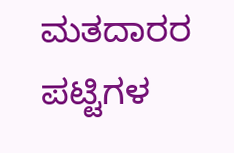ಮತದಾರರ ಪಟ್ಟಿಗಳ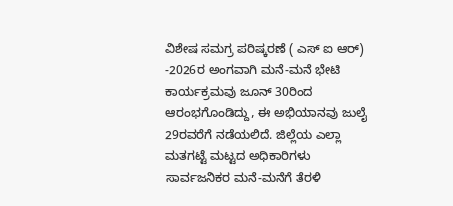ವಿಶೇಷ ಸಮಗ್ರ ಪರಿಷ್ಕರಣೆ ( ಎಸ್ ಐ ಆರ್) -2026ರ ಅಂಗವಾಗಿ ಮನೆ-ಮನೆ ಭೇಟಿ ಕಾರ್ಯಕ್ರಮವು ಜೂನ್ 30ರಿಂದ ಆರಂಭಗೊಂಡಿದ್ದು, ಈ ಅಭಿಯಾನವು ಜುಲೈ 29ರವರೆಗೆ ನಡೆಯಲಿದೆ. ಜಿಲ್ಲೆಯ ಎಲ್ಲಾ ಮತಗಟ್ಟೆ ಮಟ್ಟದ ಅಧಿಕಾರಿಗಳು ಸಾರ್ವಜನಿಕರ ಮನೆ-ಮನೆಗೆ ತೆರಳಿ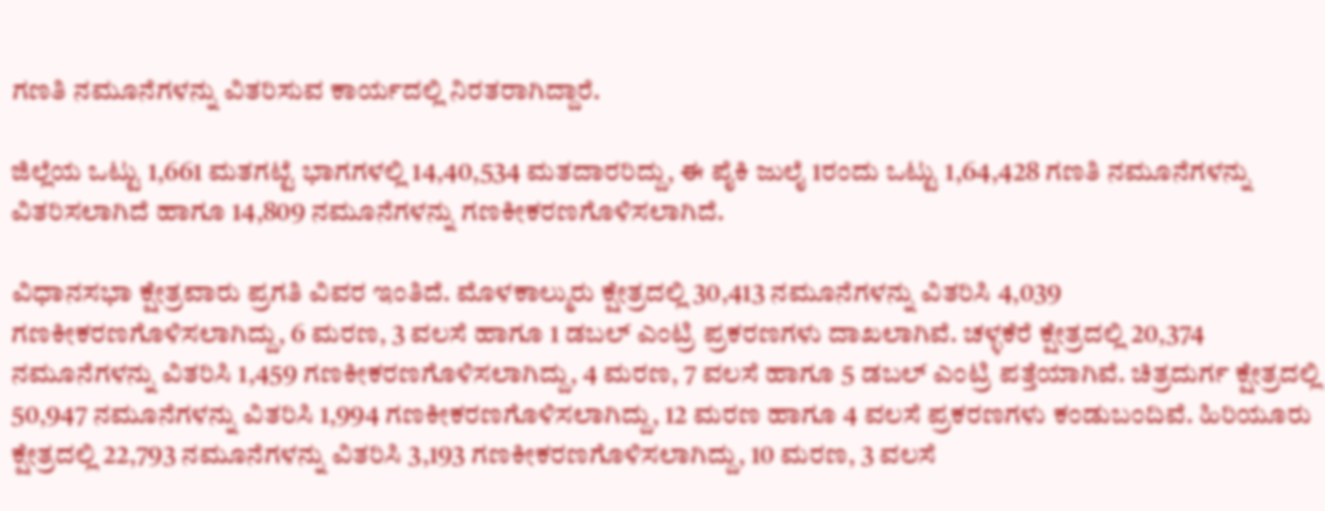ಗಣತಿ ನಮೂನೆಗಳನ್ನು ವಿತರಿಸುವ ಕಾರ್ಯದಲ್ಲಿ ನಿರತರಾಗಿದ್ದಾರೆ.

ಜಿಲ್ಲೆಯ ಒಟ್ಟು 1,661 ಮತಗಟ್ಟೆ ಭಾಗಗಳಲ್ಲಿ 14,40,534 ಮತದಾರರಿದ್ದು, ಈ ಪೈಕಿ ಜುಲೈ 1ರಂದು ಒಟ್ಟು 1,64,428 ಗಣತಿ ನಮೂನೆಗಳನ್ನು ವಿತರಿಸಲಾಗಿದೆ ಹಾಗೂ 14,809 ನಮೂನೆಗಳನ್ನು ಗಣಕೀಕರಣಗೊಳಿಸಲಾಗಿದೆ.

ವಿಧಾನಸಭಾ ಕ್ಷೇತ್ರವಾರು ಪ್ರಗತಿ ವಿವರ ಇಂತಿದೆ. ಮೊಳಕಾಲ್ಮುರು ಕ್ಷೇತ್ರದಲ್ಲಿ 30,413 ನಮೂನೆಗಳನ್ನು ವಿತರಿಸಿ 4,039 ಗಣಕೀಕರಣಗೊಳಿಸಲಾಗಿದ್ದು, 6 ಮರಣ, 3 ವಲಸೆ ಹಾಗೂ 1 ಡಬಲ್ ಎಂಟ್ರಿ ಪ್ರಕರಣಗಳು ದಾಖಲಾಗಿವೆ. ಚಳ್ಳಕೆರೆ ಕ್ಷೇತ್ರದಲ್ಲಿ 20,374 ನಮೂನೆಗಳನ್ನು ವಿತರಿಸಿ 1,459 ಗಣಕೀಕರಣಗೊಳಿಸಲಾಗಿದ್ದು, 4 ಮರಣ, 7 ವಲಸೆ ಹಾಗೂ 5 ಡಬಲ್ ಎಂಟ್ರಿ ಪತ್ತೆಯಾಗಿವೆ. ಚಿತ್ರದುರ್ಗ ಕ್ಷೇತ್ರದಲ್ಲಿ 50,947 ನಮೂನೆಗಳನ್ನು ವಿತರಿಸಿ 1,994 ಗಣಕೀಕರಣಗೊಳಿಸಲಾಗಿದ್ದು, 12 ಮರಣ ಹಾಗೂ 4 ವಲಸೆ ಪ್ರಕರಣಗಳು ಕಂಡುಬಂದಿವೆ. ಹಿರಿಯೂರು ಕ್ಷೇತ್ರದಲ್ಲಿ 22,793 ನಮೂನೆಗಳನ್ನು ವಿತರಿಸಿ 3,193 ಗಣಕೀಕರಣಗೊಳಿಸಲಾಗಿದ್ದು, 10 ಮರಣ, 3 ವಲಸೆ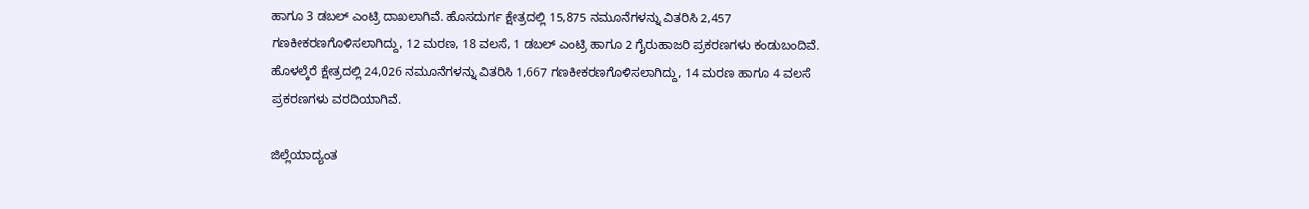ಹಾಗೂ 3 ಡಬಲ್ ಎಂಟ್ರಿ ದಾಖಲಾಗಿವೆ. ಹೊಸದುರ್ಗ ಕ್ಷೇತ್ರದಲ್ಲಿ 15,875 ನಮೂನೆಗಳನ್ನು ವಿತರಿಸಿ 2,457 ಗಣಕೀಕರಣಗೊಳಿಸಲಾಗಿದ್ದು, 12 ಮರಣ, 18 ವಲಸೆ, 1 ಡಬಲ್ ಎಂಟ್ರಿ ಹಾಗೂ 2 ಗೈರುಹಾಜರಿ ಪ್ರಕರಣಗಳು ಕಂಡುಬಂದಿವೆ. ಹೊಳಲ್ಕೆರೆ ಕ್ಷೇತ್ರದಲ್ಲಿ 24,026 ನಮೂನೆಗಳನ್ನು ವಿತರಿಸಿ 1,667 ಗಣಕೀಕರಣಗೊಳಿಸಲಾಗಿದ್ದು, 14 ಮರಣ ಹಾಗೂ 4 ವಲಸೆ ಪ್ರಕರಣಗಳು ವರದಿಯಾಗಿವೆ.

ಜಿಲ್ಲೆಯಾದ್ಯಂತ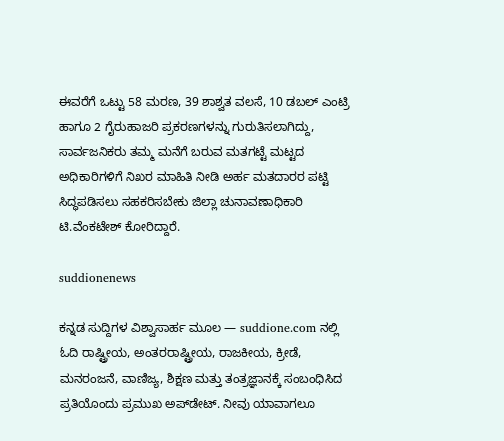ಈವರೆಗೆ ಒಟ್ಟು 58 ಮರಣ, 39 ಶಾಶ್ವತ ವಲಸೆ, 10 ಡಬಲ್ ಎಂಟ್ರಿ ಹಾಗೂ 2 ಗೈರುಹಾಜರಿ ಪ್ರಕರಣಗಳನ್ನು ಗುರುತಿಸಲಾಗಿದ್ದು, ಸಾರ್ವಜನಿಕರು ತಮ್ಮ ಮನೆಗೆ ಬರುವ ಮತಗಟ್ಟೆ ಮಟ್ಟದ ಅಧಿಕಾರಿಗಳಿಗೆ ನಿಖರ ಮಾಹಿತಿ ನೀಡಿ ಅರ್ಹ ಮತದಾರರ ಪಟ್ಟಿ ಸಿದ್ಧಪಡಿಸಲು ಸಹಕರಿಸಬೇಕು ಜಿಲ್ಲಾ ಚುನಾವಣಾಧಿಕಾರಿ ಟಿ.ವೆಂಕಟೇಶ್ ಕೋರಿದ್ದಾರೆ.

suddionenews

ಕನ್ನಡ ಸುದ್ದಿಗಳ ವಿಶ್ವಾಸಾರ್ಹ ಮೂಲ — suddione.com ನಲ್ಲಿ ಓದಿ ರಾಷ್ಟ್ರೀಯ, ಅಂತರರಾಷ್ಟ್ರೀಯ, ರಾಜಕೀಯ, ಕ್ರೀಡೆ, ಮನರಂಜನೆ, ವಾಣಿಜ್ಯ, ಶಿಕ್ಷಣ ಮತ್ತು ತಂತ್ರಜ್ಞಾನಕ್ಕೆ ಸಂಬಂಧಿಸಿದ ಪ್ರತಿಯೊಂದು ಪ್ರಮುಖ ಅಪ್‌ಡೇಟ್. ನೀವು ಯಾವಾಗಲೂ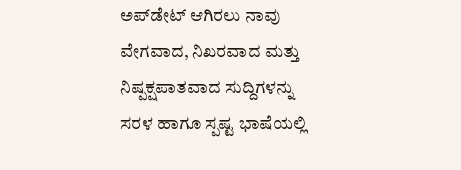ಅಪ್‌ಡೇಟ್ ಆಗಿರಲು ನಾವು ವೇಗವಾದ, ನಿಖರವಾದ ಮತ್ತು ನಿಷ್ಪಕ್ಷಪಾತವಾದ ಸುದ್ದಿಗಳನ್ನು ಸರಳ ಹಾಗೂ ಸ್ಪಷ್ಟ ಭಾಷೆಯಲ್ಲಿ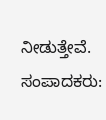ನೀಡುತ್ತೇವೆ. ಸಂಪಾದಕರು: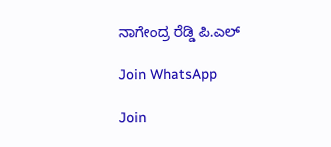ನಾಗೇಂದ್ರ ರೆಡ್ಡಿ ಪಿ.ಎಲ್

Join WhatsApp

Join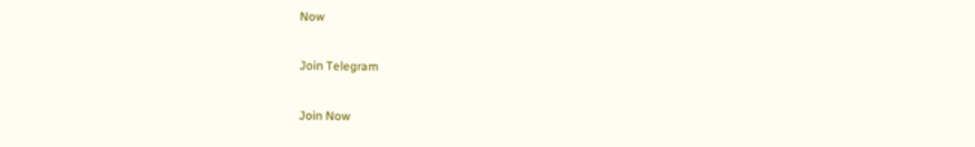Now

Join Telegram

Join Now